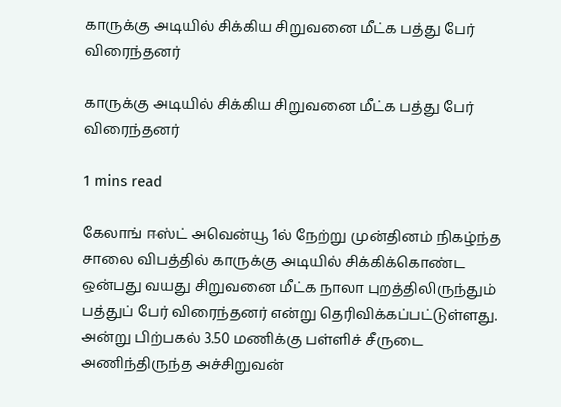காருக்கு அடியில் சிக்கிய சிறுவனை மீட்க பத்து பேர் விரைந்தனர்

காருக்கு அடியில் சிக்கிய சிறுவனை மீட்க பத்து பேர் விரைந்தனர்

1 mins read

கேலாங் ஈஸ்ட் அவென்யூ 1ல் நேற்று முன்தினம் நிகழ்ந்த சாலை விபத்தில் காருக்கு அடியில் சிக்கிக்கொண்ட ஒன்பது வயது சிறுவனை மீட்க நாலா புறத்திலிருந்தும் பத்துப் பேர் விரைந்தனர் என்று தெரிவிக்கப்பட்டுள்ளது. அன்று பிற்பகல் 3.50 மணிக்கு பள்ளிச் சீருடை அணிந்திருந்த அச்சிறுவன்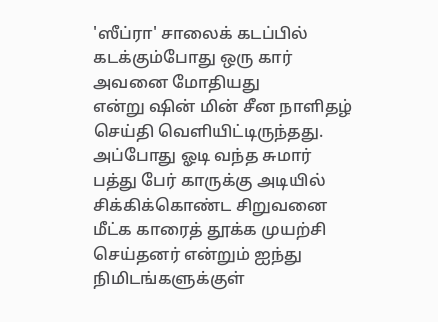'ஸீப்ரா' சாலைக் கடப்பில் கடக்கும்போது ஒரு கார் அவனை மோதியது என்று ‌ஷின் மின் சீன நாளிதழ் செய்தி வெளியிட்டிருந்தது. அப்போது ஓடி வந்த சுமார் பத்து பேர் காருக்கு அடியில் சிக்கிக்கொண்ட சிறுவனை மீட்க காரைத் தூக்க முயற்சி செய்தனர் என்றும் ஐந்து நிமிடங்களுக்குள்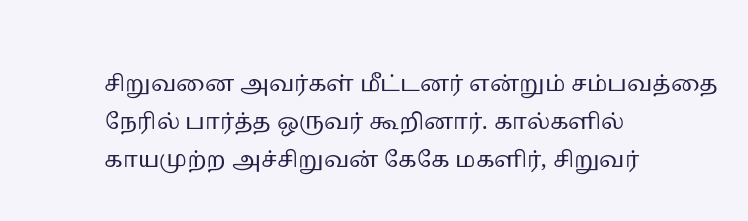சிறுவனை அவர்கள் மீட்டனர் என்றும் சம்பவத்தை நேரில் பார்த்த ஒருவர் கூறினார். கால்களில் காயமுற்ற அச்சிறுவன் கேகே மகளிர், சிறுவர்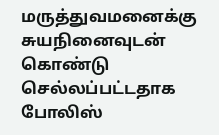மருத்துவமனைக்கு சுயநினைவுடன் கொண்டு செல்லப்பட்டதாக போலிஸ்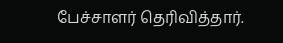பேச்சாளர் தெரிவித்தார்.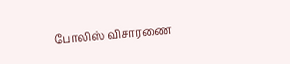போலிஸ் விசாரணை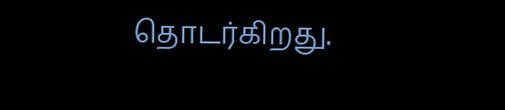தொடர்கிறது.